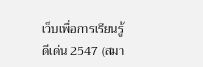เว็บเพื่อการเรียนรู้ดีเด่น 2547 (สมา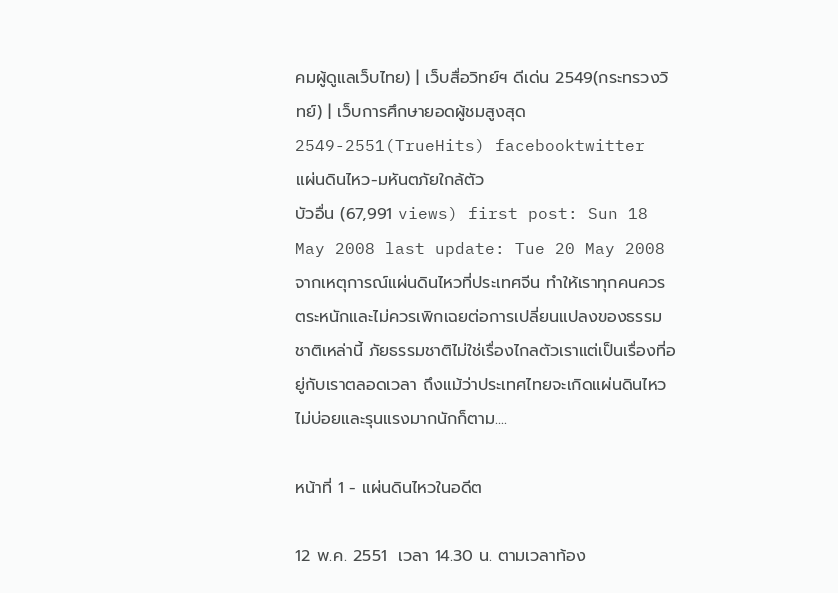คมผู้ดูแลเว็บไทย) | เว็บสื่อวิทย์ฯ ดีเด่น 2549(กระทรวงวิทย์) | เว็บการศึกษายอดผู้ชมสูงสุด 2549-2551(TrueHits) facebooktwitter
แผ่นดินไหว-มหันตภัยใกล้ตัว
บัวอื่น (67,991 views) first post: Sun 18 May 2008 last update: Tue 20 May 2008
จากเหตุการณ์แผ่นดินไหวที่ประเทศจีน ทำให้เราทุกคนควรตระหนักและไม่ควรเพิกเฉยต่อการเปลี่ยนแปลงของธรรมชาติเหล่านี้ ภัยธรรมชาติไม่ใช่เรื่องไกลตัวเราแต่เป็นเรื่องที่อยู่กับเราตลอดเวลา ถึงแม้ว่าประเทศไทยจะเกิดแผ่นดินไหวไม่บ่อยและรุนแรงมากนักก็ตาม....

หน้าที่ 1 - แผ่นดินไหวในอดีต

12 พ.ค. 2551  เวลา 14.30 น. ตามเวลาท้อง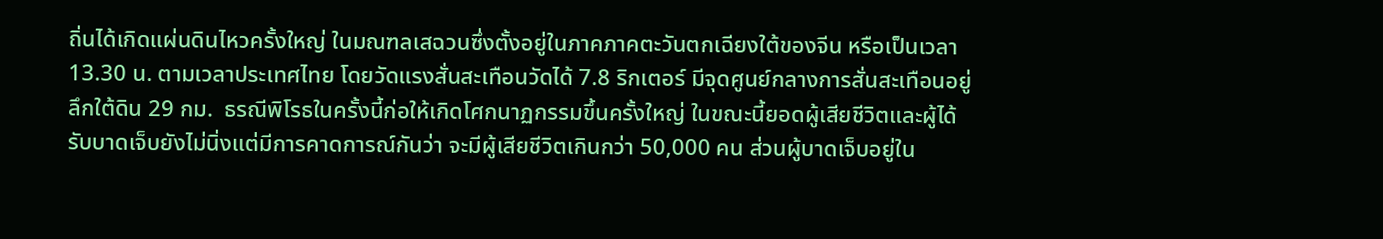ถิ่นได้เกิดแผ่นดินไหวครั้งใหญ่ ในมณฑลเสฉวนซึ่งตั้งอยู่ในภาคภาคตะวันตกเฉียงใต้ของจีน หรือเป็นเวลา 13.30 น. ตามเวลาประเทศไทย โดยวัดแรงสั่นสะเทือนวัดได้ 7.8 ริกเตอร์ มีจุดศูนย์กลางการสั่นสะเทือนอยู่ลึกใต้ดิน 29 กม.  ธรณีพิโรธในครั้งนี้ก่อให้เกิดโศกนาฏกรรมขึ้นครั้งใหญ่ ในขณะนี้ยอดผู้เสียชีวิตและผู้ได้รับบาดเจ็บยังไม่นิ่งแต่มีการคาดการณ์กันว่า จะมีผู้เสียชีวิตเกินกว่า 50,000 คน ส่วนผู้บาดเจ็บอยู่ใน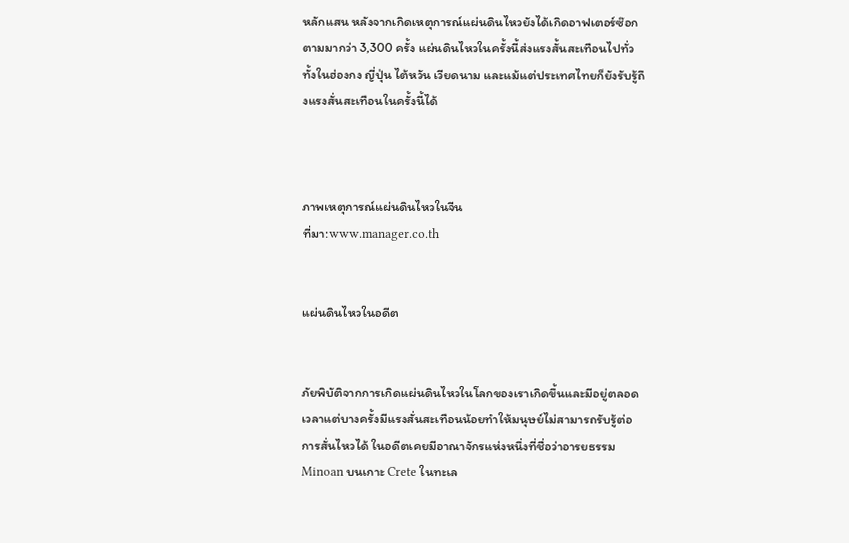หลักแสน หลังจากเกิดเหตุการณ์แผ่นดินไหวยังได้เกิดอาฟเตอร์ซ๊อกตามมากว่า 3,300 ครั้ง แผ่นดินไหวในครั้งนี้ส่งแรงสั้นสะเทือนไปทั่วทั้งในฮ่องกง ญี่ปุ่น ไต้หวัน เวียดนาม และแม้แต่ประเทศไทยก็ยังรับรู้ถึงแรงสั่นสะเทือนในครั้งนี้ได้



ภาพเหตุการณ์แผ่นดินไหวในจีน
ที่มา:www.manager.co.th


แผ่นดินไหวในอดีต


ภัยพิบัติจากการเกิดแผ่นดินไหวในโลกของเราเกิดขึ้นและมีอยู่ตลอดเวลาแต่บางครั้งมีแรงสั่นสะเทือนน้อยทำให้มนุษย์ไม่สามารถรับรู้ต่อการสั่นไหวได้ ในอดีตเคยมีอาณาจักรแห่งหนึ่งที่ชื่อว่าอารยธรรม Minoan บนเกาะ Crete ในทะเล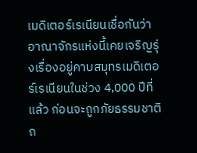เมดิเตอร์เรเนียนเชื่อกันว่าอาณาจักรแห่งนี้เคยเจริญรุ่งเรื่องอยู่คาบสมุทรเมดิเตอร์เรเนียนในช่วง 4,000 ปีที่แล้ว ก่อนจะถูกภัยธรรมชาติถ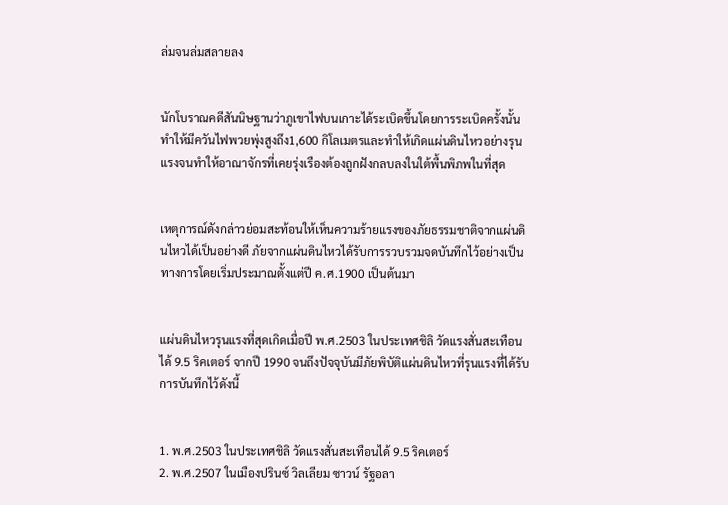ล่มจนล่มสลายลง


นักโบราณคดีสันนิษฐานว่าภูเขาไฟบนเกาะได้ระเบิดขึ้นโดยการระเบิดครั้งนั้นทำให้มีควันไฟพวยพุ่งสูงถึง1,600 กิโลเมตรและทำให้เกิดแผ่นดินไหวอย่างรุนแรงจนทำให้อาณาจักรที่เคยรุ่งเรืองต้องถูกฝังกลบลงในใต้พื้นพิภพในที่สุด


เหตุการณ์ดังกล่าวย่อมสะท้อนให้เห็นความร้ายแรงของภัยธรรมชาติจากแผ่นดินไหวได้เป็นอย่างดี ภัยจากแผ่นดินไหวได้รับการรวบรวมจดบันทึกไว้อย่างเป็นทางการโดยเริ่มประมาณตั้งแต่ปี ค.ศ.1900 เป็นต้นมา


แผ่นดินไหวรุนแรงที่สุดเกิดเมื่อปี พ.ศ.2503 ในประเทศชิลิ วัดแรงสั่นสะเทือนได้ 9.5 ริคเตอร์ จากปี 1990 จนถึงปัจจุบันมีภัยพิบัติแผ่นดินไหวที่รุนแรงที่ได้รับการบันทึกไว้ดังนี้


1. พ.ศ.2503 ในประเทศชิลิ วัดแรงสั่นสะเทือนได้ 9.5 ริคเตอร์
2. พ.ศ.2507 ในเมืองปรินซ์ วิลเลียม ซาวน์ รัฐอลา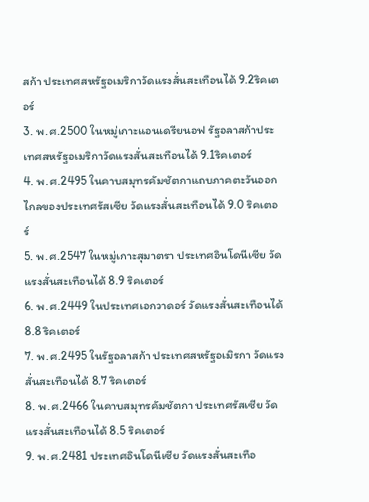สก้า ประเทศสหรัฐอเมริกาวัดแรงสั่นสะเทือนได้ 9.2ริคเตอร์
3. พ.ศ.2500 ในหมู่เกาะแอนเดรียนอฟ รัฐอลาสก้าประเทศสหรัฐอเมริกาวัดแรงสั่นสะเทือนได้ 9.1ริคเตอร์
4. พ.ศ.2495 ในคาบสมุทรคัมชัตกาแถบภาคตะวันออกไกลของประเทศรัสเซีย วัดแรงสั่นสะเทือนได้ 9.0 ริคเตอร์
5. พ.ศ.2547 ในหมู่เกาะสุมาตรา ประเทศอินโดนีเซีย วัดแรงสั่นสะเทือนได้ 8.9 ริคเตอร์
6. พ.ศ.2449 ในประเทศเอกวาดอร์ วัดแรงสั่นสะเทือนได้ 8.8 ริคเตอร์
7. พ.ศ.2495 ในรัฐอลาสก้า ประเทศสหรัฐอเมิรกา วัดแรงสั่นสะเทือนได้ 8.7 ริคเตอร์
8. พ.ศ.2466 ในคาบสมุทรคัมชัตกา ประเทศรัสเซีย วัดแรงสั่นสะเทือนได้ 8.5 ริคเตอร์
9. พ.ศ.2481 ประเทศอินโดนีเซีย วัดแรงสั่นสะเทือ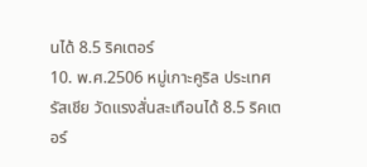นได้ 8.5 ริคเตอร์
10. พ.ศ.2506 หมู่เกาะคูริล ประเทศรัสเชีย วัดแรงสั่นสะเทือนได้ 8.5 ริคเตอร์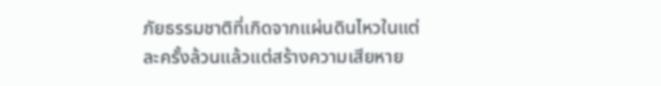ภัยธรรมชาติที่เกิดจากแผ่นดินไหวในแต่ละครั้งล้วนแล้วแต่สร้างความเสียหาย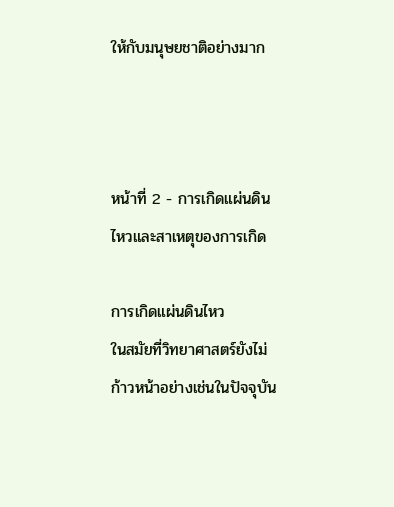ให้กับมนุษยชาติอย่างมาก



หน้าที่ 2 - การเกิดแผ่นดินไหวและสาเหตุของการเกิด

การเกิดแผ่นดินไหว
ในสมัยที่วิทยาศาสตร์ยังไม่ก้าวหน้าอย่างเช่นในปัจจุบัน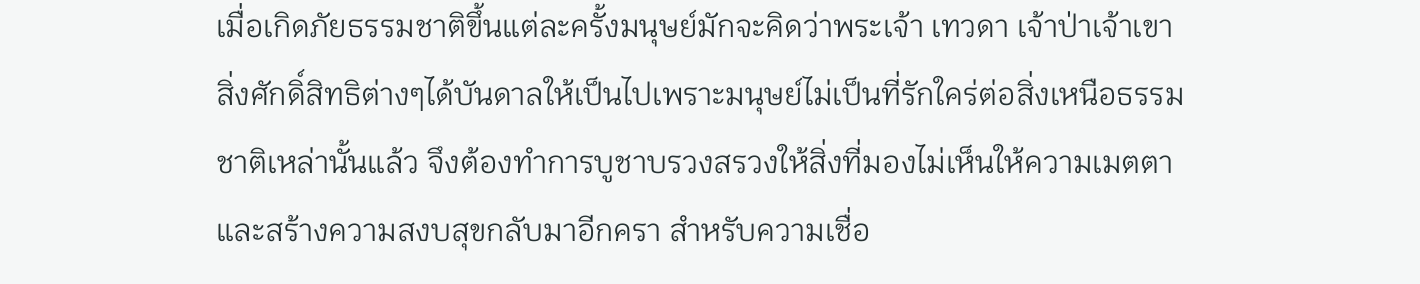เมื่อเกิดภัยธรรมชาติขึ้นแต่ละครั้งมนุษย์มักจะคิดว่าพระเจ้า เทวดา เจ้าป่าเจ้าเขา สิ่งศักดิ์สิทธิต่างๆได้บันดาลให้เป็นไปเพราะมนุษย์ไม่เป็นที่รักใคร่ต่อสิ่งเหนือธรรมชาติเหล่านั้นแล้ว จึงต้องทำการบูชาบรวงสรวงให้สิ่งที่มองไม่เห็นให้ความเมตตาและสร้างความสงบสุขกลับมาอีกครา สำหรับความเชื่อ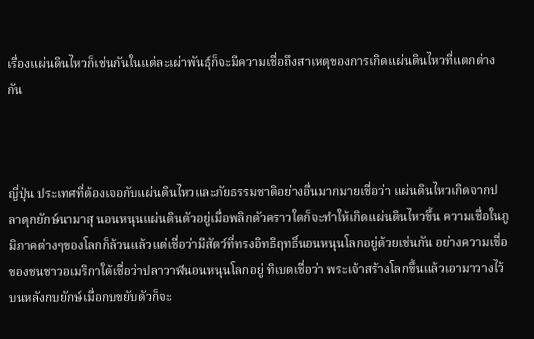เรื่องแผ่นดินไหวก็เช่นกันในแต่ละเผ่าพันธุ์ก็จะมีความเชื่อถึงสาเหตุของการเกิดแผ่นดินไหวที่แตกต่างกัน



ญี่ปุ่น ประเทศที่ต้องเจอกับแผ่นดินไหวและภัยธรรมชาติอย่างอื่นมากมายเชื่อว่า แผ่นดินไหวเกิดจากปลาดุกยักษ์นามาสุ นอนหนุนแผ่นดินตัวอยู่เมื่อพลิกตัวคราวใดก็จะทำให้เกิดแผ่นดินไหวขึ้น ความเชื่อในภูมิภาคต่างๆของโลกก็ล้วนแล้วแต่เชื่อว่ามีสัตว์ที่ทรงอิทธิฤทธิ์นอนหนุนโลกอยู่ด้วยเช่นกัน อย่างความเชื่อของชนชาวอเมริกาใต้เชื่อว่าปลาวาฬนอนหนุนโลกอยู่ ทิเบตเชื่อว่า พระเจ้าสร้างโลกขึ้นแล้วเอามาวางไว้บนหลังกบยักษ์เมื่อกบขยับตัวก็จะ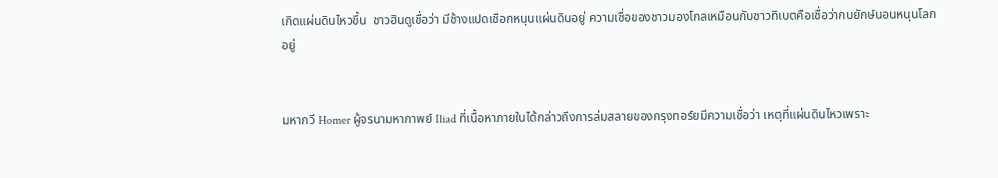เกิดแผ่นดินไหวขึ้น  ชาวฮินดูเชื่อว่า มีช้างแปดเชือกหนุนแผ่นดินอยู่ ความเชื่อของชาวมองโกลเหมือนกับชาวทิเบตคือเชื่อว่ากบยักษ์นอนหนุนโลกอยู่


มหากวี Homer ผู้จรนามหากาพย์ Iliad ที่เนื้อหาภายในได้กล่าวถึงการล่มสลายของกรุงทอร์ยมีความเชื่อว่า เหตุที่แผ่นดินไหวเพราะ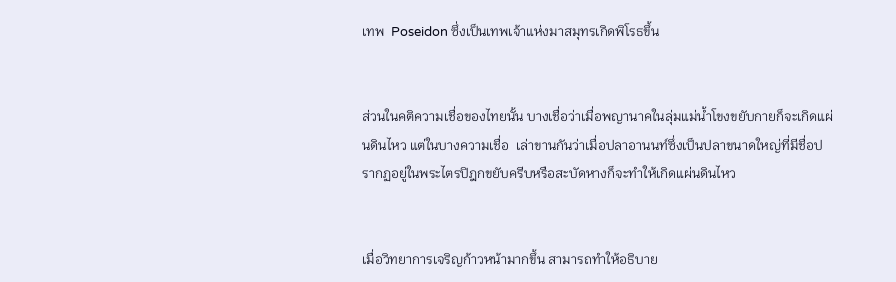เทพ  Poseidon ซึ่งเป็นเทพเจ้าแห่งมาสมุทรเกิดพิโรธขึ้น


ส่วนในคติความเชื่อของไทยนั้น บางเชื่อว่าเมื่อพญานาคในลุ่มแม่น้ำโขงขยับกายก็จะเกิดแผ่นดินไหว แต่ในบางความเชื่อ  เล่าขานกันว่าเมื่อปลาอานนท์ซึ่งเป็นปลาขนาดใหญ่ที่มีชื่อปรากฏอยู่ในพระไตรปิฎกขยับครีบหรือสะบัดหางก็จะทำให้เกิดแผ่นดินไหว


เมื่อวิทยาการเจริญก้าวหน้ามากขึ้น สามารถทำให้อธิบาย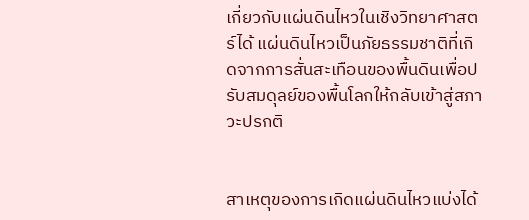เกี่ยวกับแผ่นดินไหวในเชิงวิทยาศาสตร์ได้ แผ่นดินไหวเป็นภัยธรรมชาติที่เกิดจากการสั่นสะเทือนของพื้นดินเพื่อปรับสมดุลย์ของพื้นโลกให้กลับเข้าสู่สภาวะปรกติ


สาเหตุของการเกิดแผ่นดินไหวแบ่งได้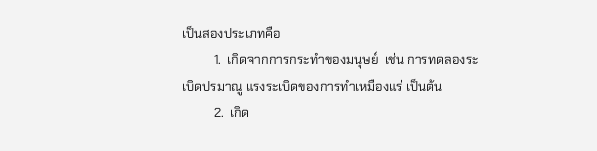เป็นสองประเภทคือ
          1.  เกิดจากการกระทำของมนุษย์  เช่น การทดลองระเบิดปรมาณู แรงระเบิดของการทำเหมืองแร่ เป็นต้น
          2.  เกิด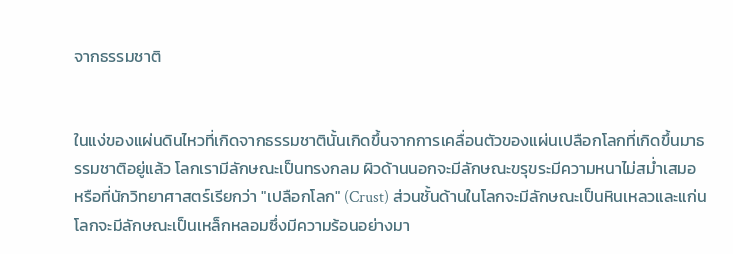จากธรรมชาติ


ในแง่ของแผ่นดินไหวที่เกิดจากธรรมชาตินั้นเกิดขึ้นจากการเคลื่อนตัวของแผ่นเปลือกโลกที่เกิดขึ้นมาธรรมชาติอยู่แล้ว โลกเรามีลักษณะเป็นทรงกลม ผิวด้านนอกจะมีลักษณะขรุขระมีความหนาไม่สม่ำเสมอ หรือที่นักวิทยาศาสตร์เรียกว่า "เปลือกโลก" (Crust) ส่วนชั้นด้านในโลกจะมีลักษณะเป็นหินเหลวและแก่นโลกจะมีลักษณะเป็นเหล็กหลอมซึ่งมีความร้อนอย่างมา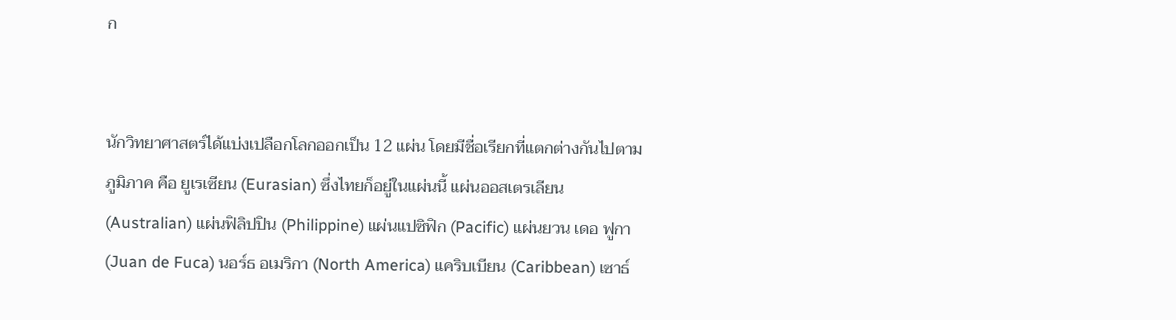ก


นักวิทยาศาสตร์ได้แบ่งเปลือกโลกออกเป็น 12 แผ่น โดยมีชื่อเรียกที่แตกต่างกันไปตามภูมิภาค คือ ยูเรเซียน (Eurasian) ซึ่งไทยก็อยู่ในแผ่นนี้ แผ่นออสเตรเลียน(Australian) แผ่นฟิลิปปิน (Philippine) แผ่นแปซิฟิก (Pacific) แผ่นยวน เดอ ฟูกา (Juan de Fuca) นอร์ธ อเมริกา (North America) แคริบเบียน (Caribbean) เซาธ์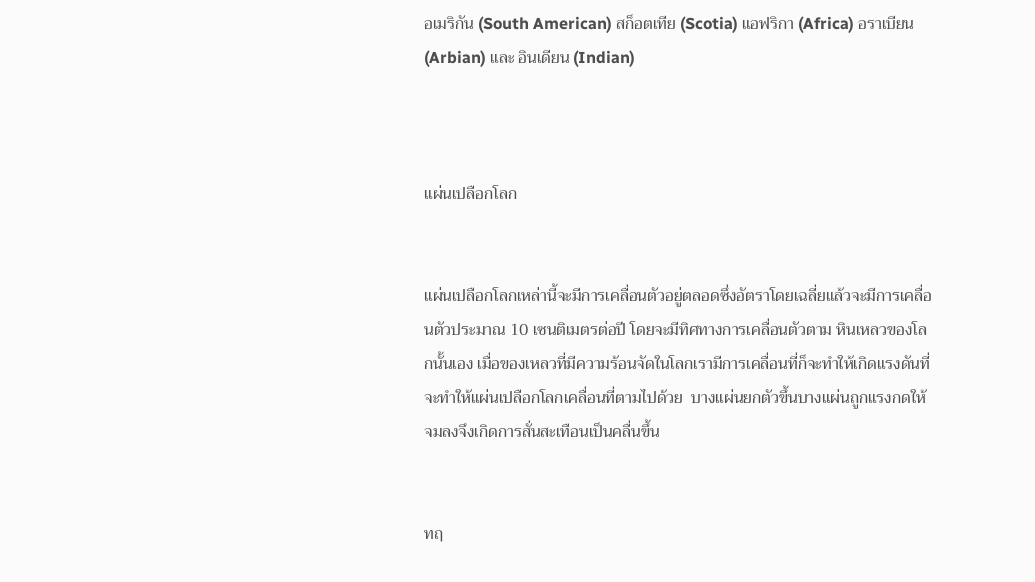อเมริกัน (South American) สก็อตเทีย (Scotia) แอฟริกา (Africa) อราเบียน(Arbian) และ อินเดียน (Indian)



แผ่นเปลือกโลก


แผ่นเปลือกโลกเหล่านี้จะมีการเคลื่อนตัวอยู่ตลอดซึ่งอัตราโดยเฉลี่ยแล้วจะมีการเคลื่อนตัวประมาณ 10 เซนติเมตรต่อปี โดยจะมีทิศทางการเคลื่อนตัวตาม หินเหลวของโลกนั้นเอง เมื่อของเหลวที่มีความร้อนจัดในโลกเรามีการเคลื่อนที่ก็จะทำให้เกิดแรงดันที่จะทำให้แผ่นเปลือกโลกเคลื่อนที่ตามไปด้วย  บางแผ่นยกตัวขึ้นบางแผ่นถูกแรงกดให้จมลงจึงเกิดการสั่นสะเทือนเป็นคลื่นขึ้น


ทฤ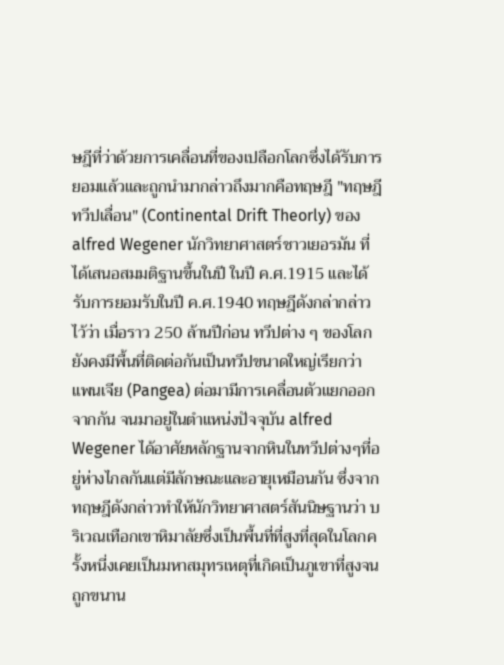ษฎีที่ว่าด้วยการเคลื่อนที่ของเปลือกโลกซึ่งได้รับการยอมแล้วและถูกนำมากล่าวถึงมากคือทฤษฎี "ทฤษฎีทวีปเลื่อน" (Continental Drift Theorly) ของ alfred Wegener นักวิทยาศาสตร์ชาวเยอรมัน ที่ได้เสนอสมมติฐานขึ้นในปี ในปี ค.ศ.1915 และได้รับการยอมรับในปี ค.ศ.1940 ทฤษฎีดังกล่ากล่าวไว้ว่า เมื่อราว 250 ล้านปีก่อน ทวีปต่าง ๆ ของโลกยังคงมีพื้นที่ติดต่อกันเป็นทวีปขนาดใหญ่เรียกว่า แพนเจีย (Pangea) ต่อมามีการเคลื่อนตัวแยกออกจากกัน จนมาอยู่ในตำแหน่งปัจจุบัน alfred Wegener ได้อาศัยหลักฐานจากหินในทวีปต่างๆที่อยู่ห่างไกลกันแต่มีลักษณะและอายุเหมือนกัน ซึ่งจากทฤษฎีดังกล่าวทำให้นักวิทยาศาสตร์สันนิษฐานว่า บริเวณเทือกเขาหิมาลัยซึ่งเป็นพื้นที่ที่สูงที่สุดในโลกครั้งหนี่งเคยเป็นมหาสมุทรเหตุที่เกิดเป็นภูเขาที่สูงจนถูกขนาน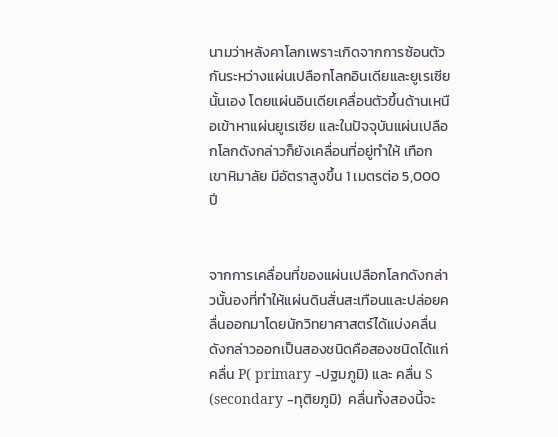นามว่าหลังคาโลกเพราะเกิดจากการซ้อนตัวกันระหว่างแผ่นเปลือกโลกอินเดียและยูเรเซียนั้นเอง โดยแผ่นอินเดียเคลื่อนตัวขึ้นด้านเหนือเข้าหาแผ่นยูเรเซีย และในปัจจุบันแผ่นเปลือกโลกดังกล่าวก็ยังเคลื่อนที่อยู่ทำให้ เทือกเขาหิมาลัย มีอัตราสูงขึ้น 1 เมตรต่อ 5,000 ปี


จากการเคลื่อนที่ของแผ่นเปลือกโลกดังกล่าวนั้นองที่ทำให้แผ่นดินสั่นสะเทือนและปล่อยคลื่นออกมาโดยนักวิทยาศาสตร์ได้แบ่งคลื่นดังกล่าวออกเป็นสองชนิดคือสองชนิดได้แก่ คลื่น P( primary -ปฐมภูมิ) และ คลื่น S (secondary -ทุติยภูมิ)  คลื่นทั้งสองนี้จะ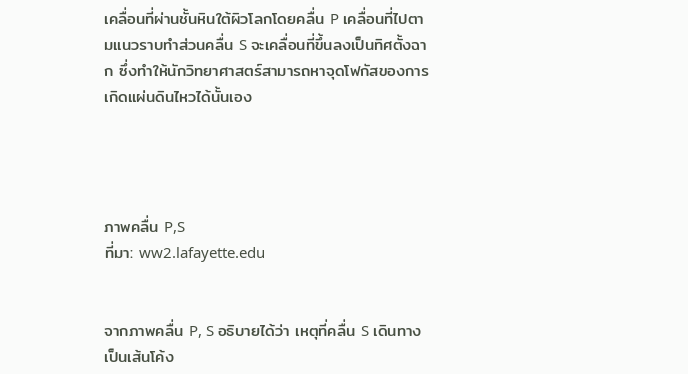เคลื่อนที่ผ่านชั้นหินใต้ผิวโลกโดยคลื่น P เคลื่อนที่ไปตามแนวราบทำส่วนคลื่น S จะเคลื่อนที่ขึ้นลงเป็นทิศตั้งฉาก ซึ่งทำให้นักวิทยาศาสตร์สามารถหาจุดโฟกัสของการเกิดแผ่นดินไหวได้นั้นเอง




ภาพคลื่น P,S
ที่มา: ww2.lafayette.edu


จากภาพคลื่น P, S อธิบายได้ว่า เหตุที่คลื่น S เดินทางเป็นเส้นโค้ง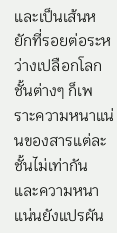และเป็นเส้นหยักที่รอยต่อระหว่างเปลือกโลกชั้นต่างๆ ก็เพราะความหนาแน่นของสารแต่ละชั้นไม่เท่ากัน และความหนาแน่นยังแปรผัน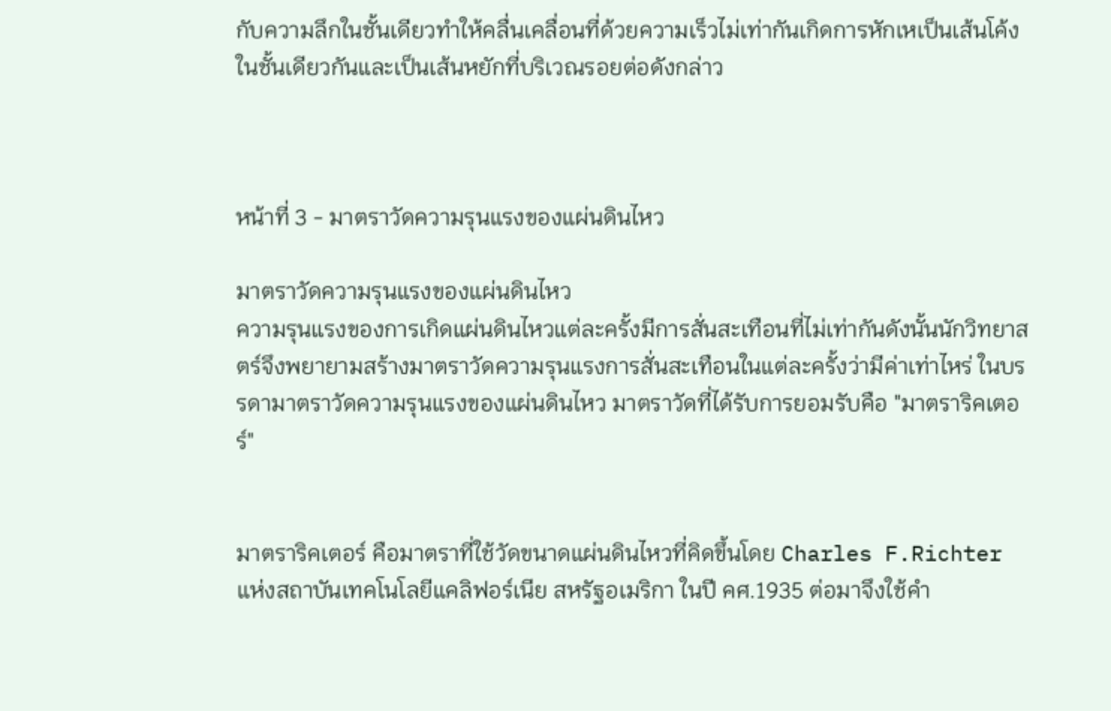กับความลึกในชั้นเดียวทำให้คลื่นเคลื่อนที่ด้วยความเร็วไม่เท่ากันเกิดการหักเหเป็นเส้นโค้งในชั้นเดียวกันและเป็นเส้นหยักที่บริเวณรอยต่อดังกล่าว



หน้าที่ 3 - มาตราวัดความรุนแรงของแผ่นดินไหว

มาตราวัดความรุนแรงของแผ่นดินไหว
ความรุนแรงของการเกิดแผ่นดินไหวแต่ละครั้งมีการสั่นสะเทือนที่ไม่เท่ากันดังนั้นนักวิทยาสตร์จึงพยายามสร้างมาตราวัดความรุนแรงการสั่นสะเทือนในแต่ละครั้งว่ามีค่าเท่าไหร่ ในบรรดามาตราวัดความรุนแรงของแผ่นดินไหว มาตราวัดที่ได้รับการยอมรับคือ "มาตราริคเตอร์"


มาตราริคเตอร์ คือมาตราที่ใช้วัดขนาดแผ่นดินไหวที่คิดขึ้นโดย Charles F.Richter แห่งสถาบันเทคโนโลยีแคลิฟอร์เนีย สหรัฐอเมริกา ในปี คศ.1935 ต่อมาจึงใช้คำ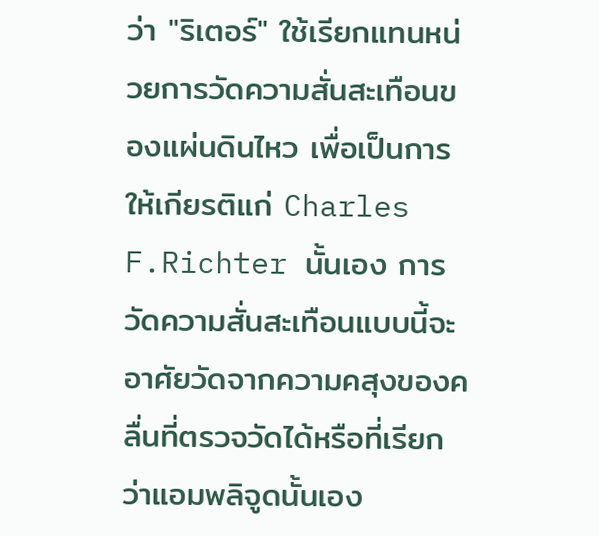ว่า "ริเตอร์" ใช้เรียกแทนหน่วยการวัดความสั่นสะเทือนของแผ่นดินไหว เพื่อเป็นการให้เกียรติแก่ Charles F.Richter นั้นเอง การวัดความสั่นสะเทือนแบบนี้จะอาศัยวัดจากความคสุงของคลื่นที่ตรวจวัดได้หรือที่เรียกว่าแอมพลิจูดนั้นเอง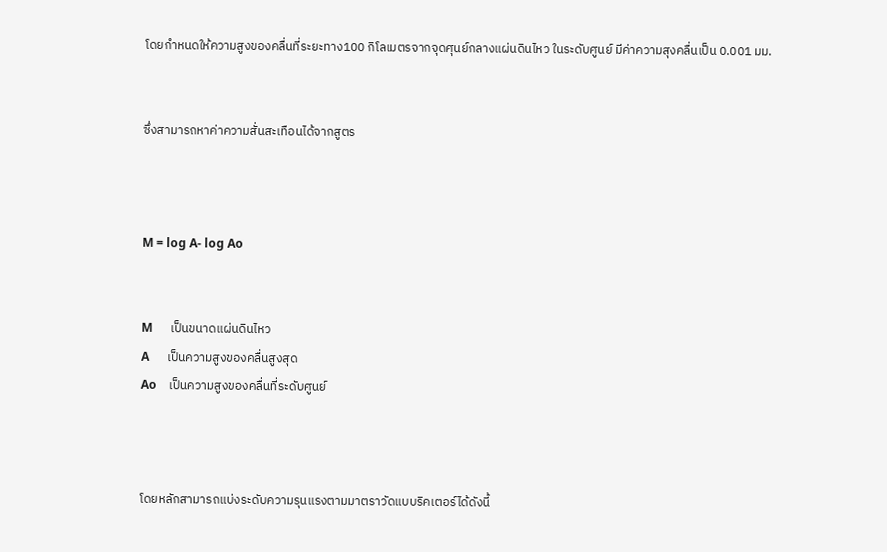โดยกำหนดให้ความสูงของคลื่นที่ระยะทาง100 กิโลเมตรจากจุดศุนย์กลางแผ่นดินไหว ในระดับศูนย์ มีค่าความสุงคลื่นเป็น 0.001 มม.


ซึ่งสามารถหาค่าความสั่นสะเทือนได้จากสูตร



M = log A- log Ao


M      เป็นขนาดแผ่นดินไหว
A      เป็นความสูงของคลื่นสูงสุด
Ao    เป็นความสูงของคลื่นที่ระดับศูนย์



โดยหลักสามารถแบ่งระดับความรุนแรงตามมาตราวัดแบบริคเตอร์ได้ดังนี้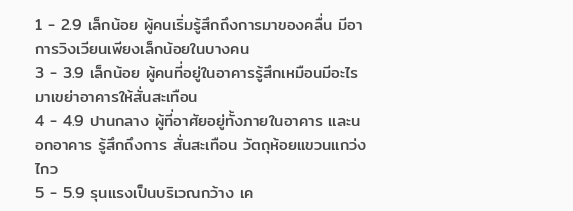1 - 2.9 เล็กน้อย ผู้คนเริ่มรู้สึกถึงการมาของคลื่น มีอาการวิงเวียนเพียงเล็กน้อยในบางคน
3 - 3.9 เล็กน้อย ผู้คนที่อยู่ในอาคารรู้สึกเหมือนมีอะไรมาเขย่าอาคารให้สั่นสะเทือน
4 - 4.9 ปานกลาง ผู้ที่อาศัยอยู่ทั้งภายในอาคาร และนอกอาคาร รู้สึกถึงการ สั่นสะเทือน วัตถุห้อยแขวนแกว่งไกว
5 - 5.9 รุนแรงเป็นบริเวณกว้าง เค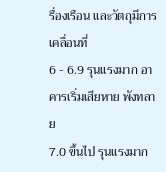รื่องเรือน และวัตถุมีการเคลื่อนที่
6 - 6.9 รุนแรงมาก อาคารเริ่มเสียหาย พังทลาย
7.0 ขึ้นไป รุนแรงมาก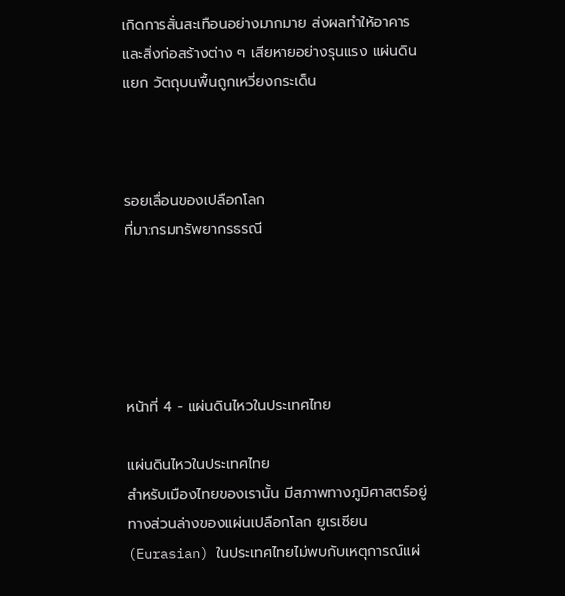เกิดการสั่นสะเทือนอย่างมากมาย ส่งผลทำให้อาคารและสิ่งก่อสร้างต่าง ๆ เสียหายอย่างรุนแรง แผ่นดินแยก วัตถุบนพื้นถูกเหวี่ยงกระเด็น



รอยเลื่อนของเปลือกโลก
ที่มา:กรมทรัพยากรธรณี





หน้าที่ 4 - แผ่นดินไหวในประเทศไทย

แผ่นดินไหวในประเทศไทย
สำหรับเมืองไทยของเรานั้น มีสภาพทางภูมิศาสตร์อยู่ทางส่วนล่างของแผ่นเปลือกโลก ยูเรเซียน(Eurasian) ในประเทศไทยไม่พบกับเหตุการณ์แผ่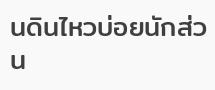นดินไหวบ่อยนักส่วน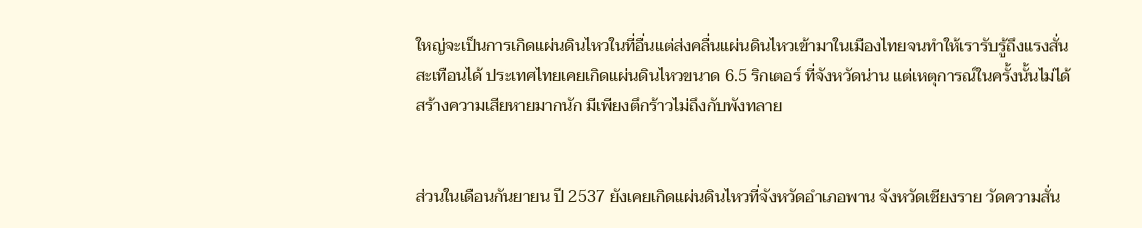ใหญ่จะเป็นการเกิดแผ่นดินไหวในที่อื่นแต่ส่งคลื่นแผ่นดินไหวเข้ามาในเมืองไทยจนทำให้เรารับรู้ถึงแรงสั่นสะเทือนได้ ประเทศไทยเคยเกิดแผ่นดินไหวขนาด 6.5 ริกเตอร์ ที่จังหวัดน่าน แต่เหตุการณ์ในครั้งนั้นไม่ได้สร้างความเสียหายมากนัก มีเพียงตึกร้าวไม่ถึงกับพังทลาย


ส่วนในเดือนกันยายน ปี 2537 ยังเคยเกิดแผ่นดินไหวที่จังหวัดอำเภอพาน จังหวัดเชียงราย วัดความสั่น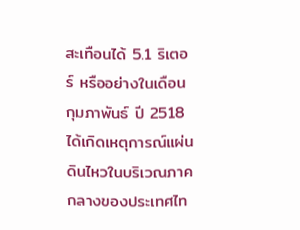สะเทือนได้ 5.1 ริเตอร์ หรืออย่างในเดือนกุมภาพันธ์ ปี 2518 ได้เกิดเหตุการณ์แผ่นดินไหวในบริเวณภาคกลางของประเทศไท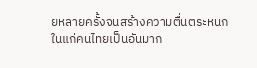ยหลายครั้งจนสร้างความตื่นตระหนกในแก่คนไทยเป็นอันมาก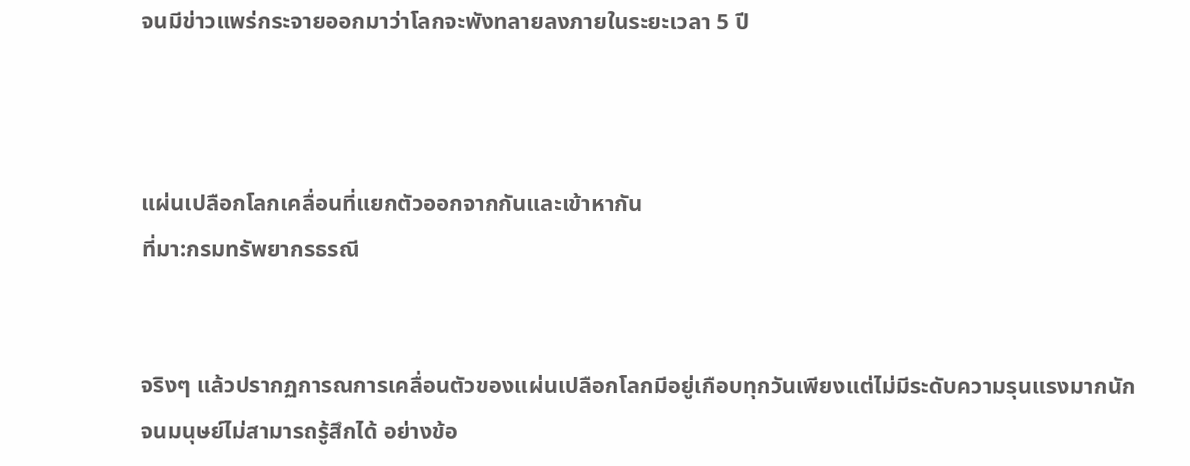จนมีข่าวแพร่กระจายออกมาว่าโลกจะพังทลายลงภายในระยะเวลา 5 ปี



แผ่นเปลือกโลกเคลื่อนที่แยกตัวออกจากกันและเข้าหากัน
ที่มา:กรมทรัพยากรธรณี


จริงๆ แล้วปรากฏการณการเคลื่อนตัวของแผ่นเปลือกโลกมีอยู่เกือบทุกวันเพียงแต่ไม่มีระดับความรุนแรงมากนักจนมนุษย์ไม่สามารถรู้สึกได้ อย่างข้อ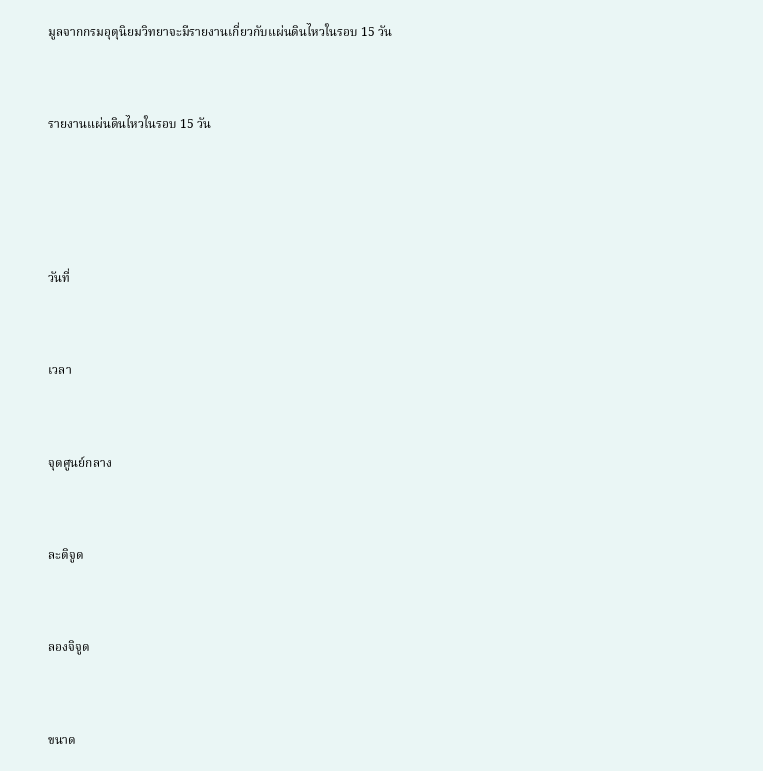มูลจากกรมอุตุนิยมวิทยาจะมีรายงานเกี่ยวกับแผ่นดินไหวในรอบ 15 วัน


รายงานแผ่นดินไหวในรอบ 15 วัน




วันที่


เวลา


จุดศูนย์กลาง


ละติจูด


ลองจิจูด


ขนาด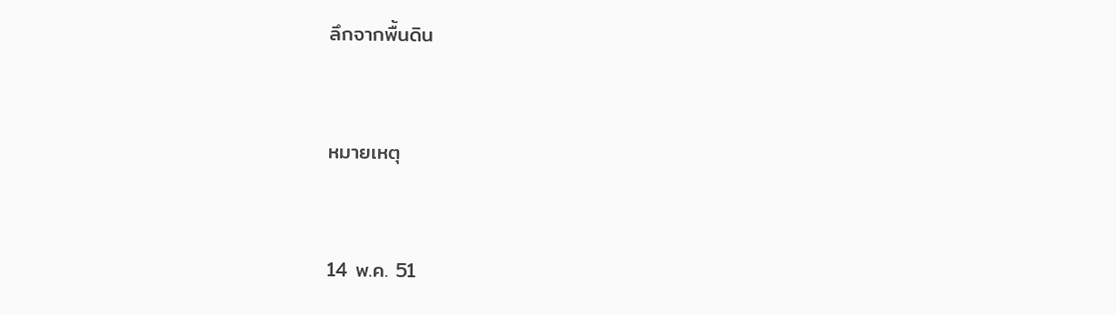ลึกจากพื้นดิน


หมายเหตุ


14 พ.ค. 51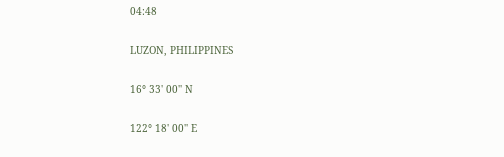04:48


LUZON, PHILIPPINES


16° 33' 00'' N


122° 18' 00'' E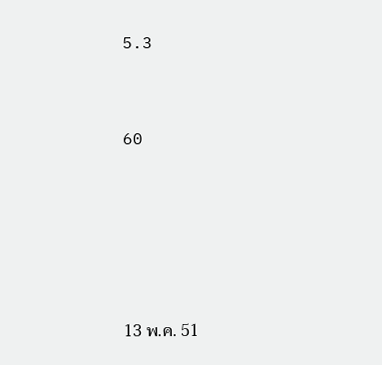5.3


60





13 พ.ค. 51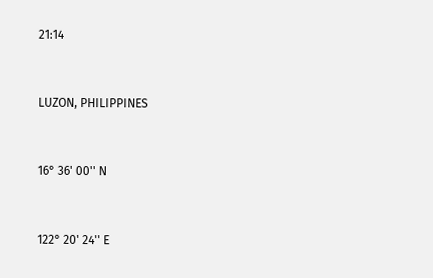21:14


LUZON, PHILIPPINES


16° 36' 00'' N


122° 20' 24'' E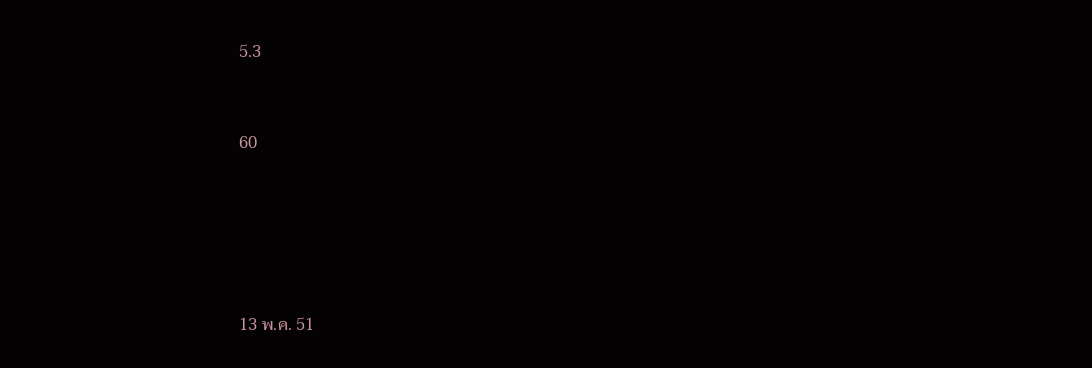5.3


60





13 พ.ค. 51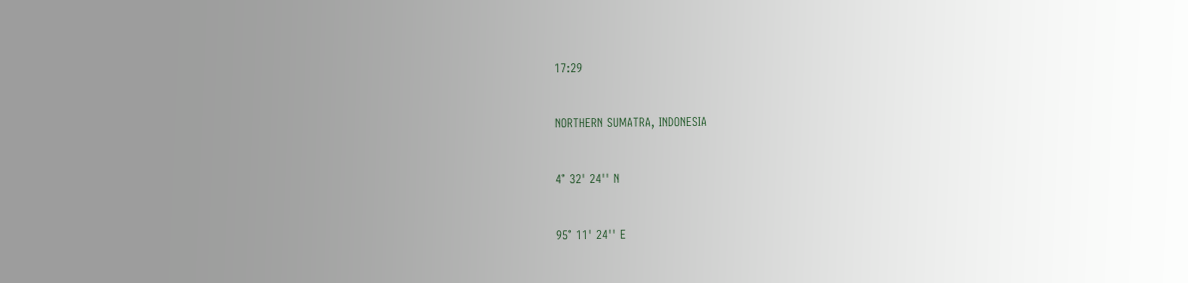17:29


NORTHERN SUMATRA, INDONESIA


4° 32' 24'' N


95° 11' 24'' E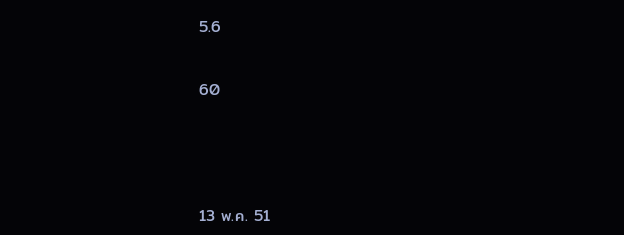5.6


60





13 พ.ค. 51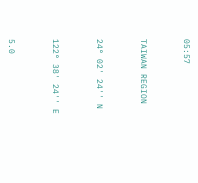05:57


TAIWAN REGION


24° 02' 24'' N


122° 38' 24'' E


5.0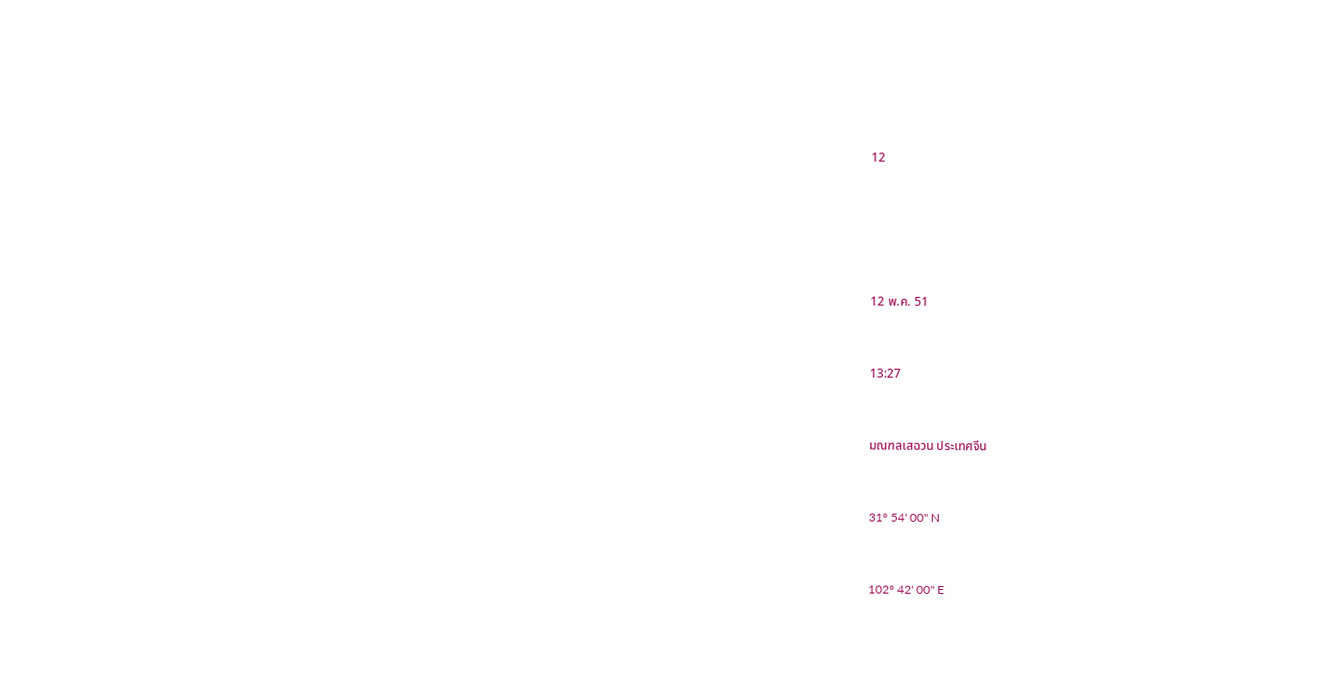12





12 พ.ค. 51


13:27


มณฑลเสฉวน ประเทศจีน


31° 54' 00'' N


102° 42' 00'' E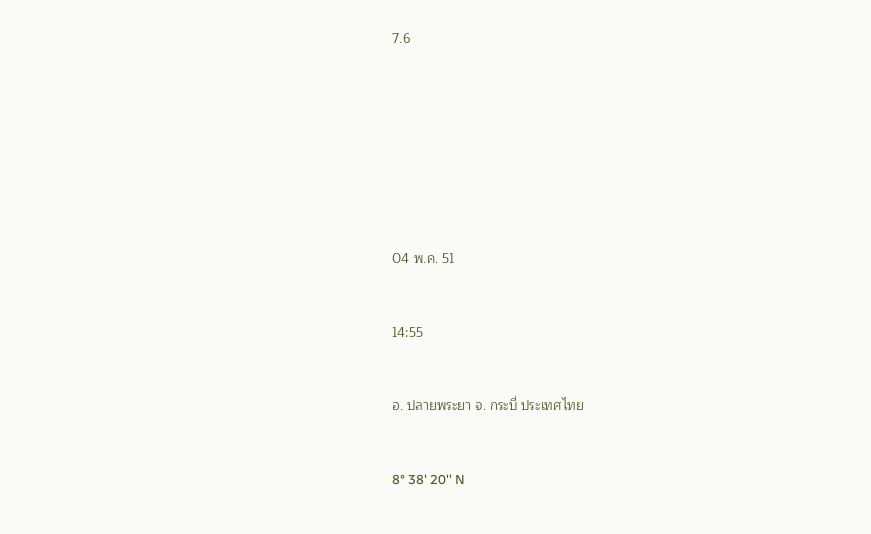7.6








04 พ.ค. 51


14:55


อ. ปลายพระยา จ. กระบี่ ประเทศไทย


8° 38' 20'' N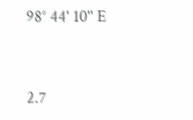98° 44' 10'' E


2.7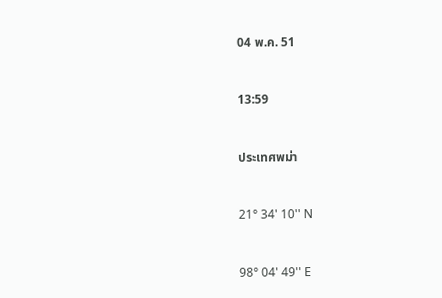04 พ.ค. 51


13:59


ประเทศพม่า


21° 34' 10'' N


98° 04' 49'' E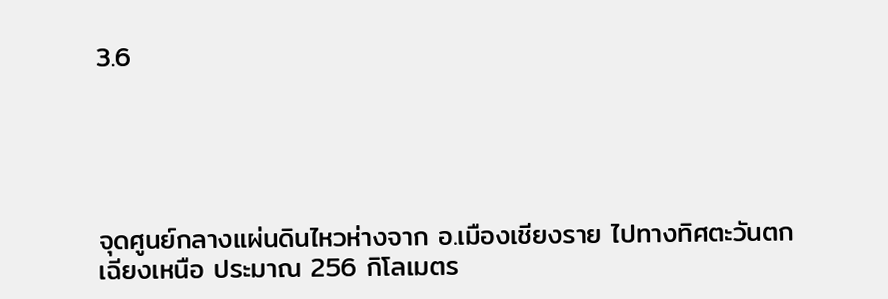3.6





จุดศูนย์กลางแผ่นดินไหวห่างจาก อ.เมืองเชียงราย ไปทางทิศตะวันตกเฉียงเหนือ ประมาณ 256 กิโลเมตร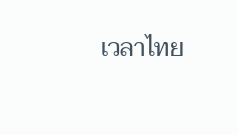เวลาไทย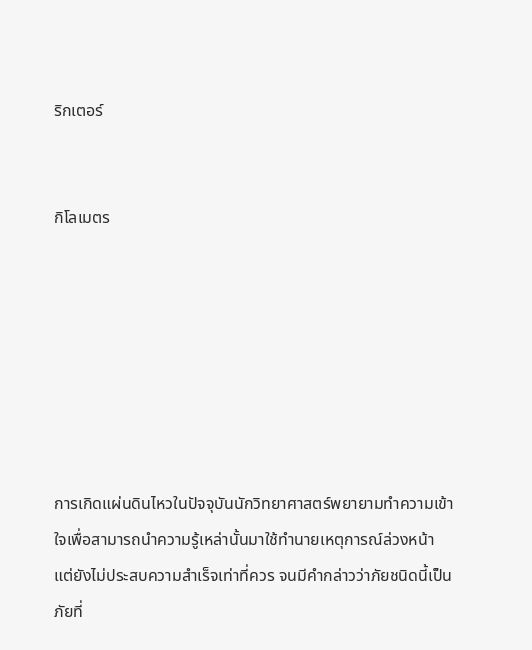ริกเตอร์


กิโลเมตร







การเกิดแผ่นดินไหวในปัจจุบันนักวิทยาศาสตร์พยายามทำความเข้าใจเพื่อสามารถนำความรู้เหล่านั้นมาใช้ทำนายเหตุการณ์ล่วงหน้า แต่ยังไม่ประสบความสำเร็จเท่าที่ควร จนมีคำกล่าวว่าภัยชนิดนี้เป็นภัยที่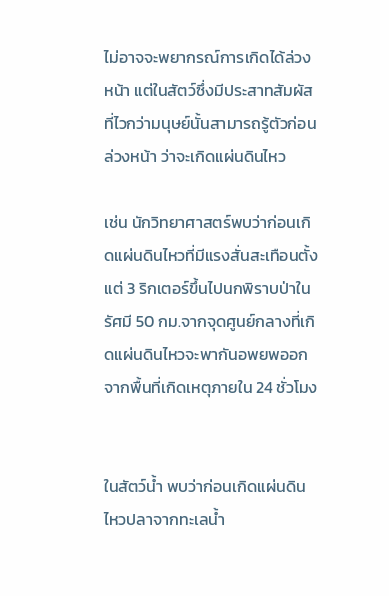ไม่อาจจะพยากรณ์การเกิดได้ล่วงหน้า แต่ในสัตว์ซึ่งมีประสาทสัมผัสที่ไวกว่ามนุษย์นั้นสามารถรู้ตัวก่อนล่วงหน้า ว่าจะเกิดแผ่นดินไหว

เช่น นักวิทยาศาสตร์พบว่าก่อนเกิดแผ่นดินไหวที่มีแรงสั่นสะเทือนตั้งแต่ 3 ริกเตอร์ขึ้นไปนกพิราบป่าในรัศมี 50 กม.จากจุดศูนย์กลางที่เกิดแผ่นดินไหวจะพากันอพยพออกจากพื้นที่เกิดเหตุภายใน 24 ชั่วโมง


ในสัตว์น้ำ พบว่าก่อนเกิดแผ่นดินไหวปลาจากทะเลน้ำ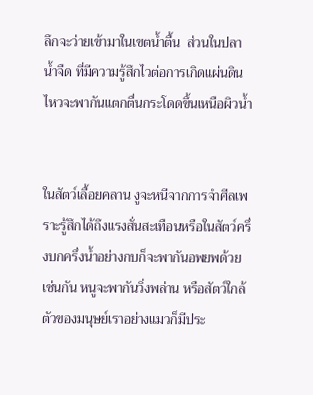ลึกจะว่ายเข้ามาในเขตน้ำตื้น  ส่วนในปลาน้ำจืด ที่มีความรู้สึกไวต่อการเกิดแผ่นดินไหวจะพากันแตกตื่นกระโดดขึ้นเหนือผิวน้ำ


ในสัตว์เลื้อยคลาน งูจะหนีจากการจำศีลเพราะรู้สึกได้ถึงแรงสั่นสะเทือนหรือในสัตว์ครึ่งบกครึ่งน้ำอย่างกบก็จะพากันอพยพด้วยเช่นกัน หนูจะพากันวิ่งพล่าน หรือสัตว์ใกล้ตัวของมนุษย์เราอย่างแมวก็มีประ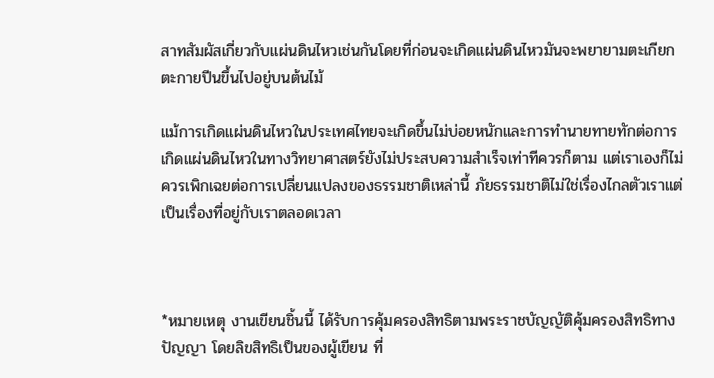สาทสัมผัสเกี่ยวกับแผ่นดินไหวเช่นกันโดยที่ก่อนจะเกิดแผ่นดินไหวมันจะพยายามตะเกียกตะกายปีนขึ้นไปอยู่บนต้นไม้

แม้การเกิดแผ่นดินไหวในประเทศไทยจะเกิดขึ้นไม่บ่อยหนักและการทำนายทายทักต่อการเกิดแผ่นดินไหวในทางวิทยาศาสตร์ยังไม่ประสบความสำเร็จเท่าทีควรก็ตาม แต่เราเองก็ไม่ควรเพิกเฉยต่อการเปลี่ยนแปลงของธรรมชาติเหล่านี้ ภัยธรรมชาติไม่ใช่เรื่องไกลตัวเราแต่เป็นเรื่องที่อยู่กับเราตลอดเวลา



*หมายเหตุ งานเขียนชิ้นนี้ ได้รับการคุ้มครองสิทธิตามพระราชบัญญัติคุ้มครองสิทธิทางปัญญา โดยลิขสิทธิเป็นของผู้เขียน ที่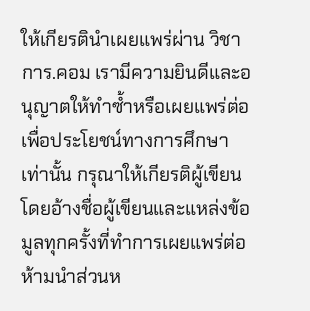ให้เกียรตินำเผยแพร่ผ่าน วิชาการ.คอม เรามีความยินดีและอนุญาตให้ทำซ้ำหรือเผยแพร่ต่อเพื่อประโยชน์ทางการศึกษาเท่านั้น กรุณาให้เกียรติผู้เขียน โดยอ้างชื่อผู้เขียนและแหล่งข้อมูลทุกครั้งที่ทำการเผยแพร่ต่อ ห้ามนำส่วนห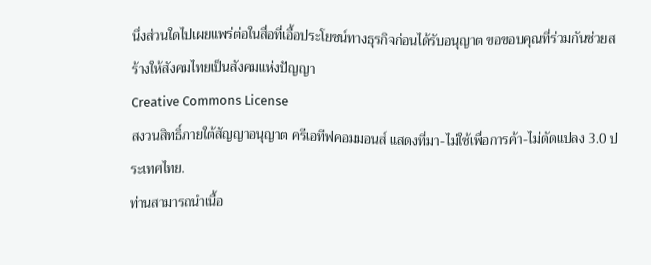นึ่งส่วนใดไปเผยแพร่ต่อในสื่อที่เอื้อประโยชน์ทางธุรกิจก่อนได้รับอนุญาต ขอขอบคุณที่ร่วมกันช่วยสร้างให้สังคมไทยเป็นสังคมแห่งปัญญา
Creative Commons License
สงวนสิทธิ์ภายใต้สัญญาอนุญาต ครีเอทีฟคอมมอนส์ แสดงที่มา-ไม่ใช้เพื่อการค้า-ไม่ดัดแปลง 3.0 ประเทศไทย.
ท่านสามารถนำเนื้อ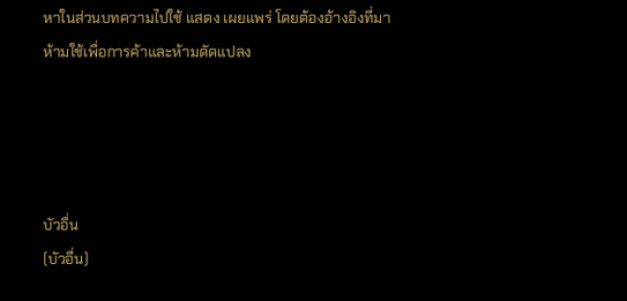หาในส่วนบทความไปใช้ แสดง เผยแพร่ โดยต้องอ้างอิงที่มา ห้ามใช้เพื่อการค้าและห้ามดัดแปลง




บัวอื่น
(บัวอื่น)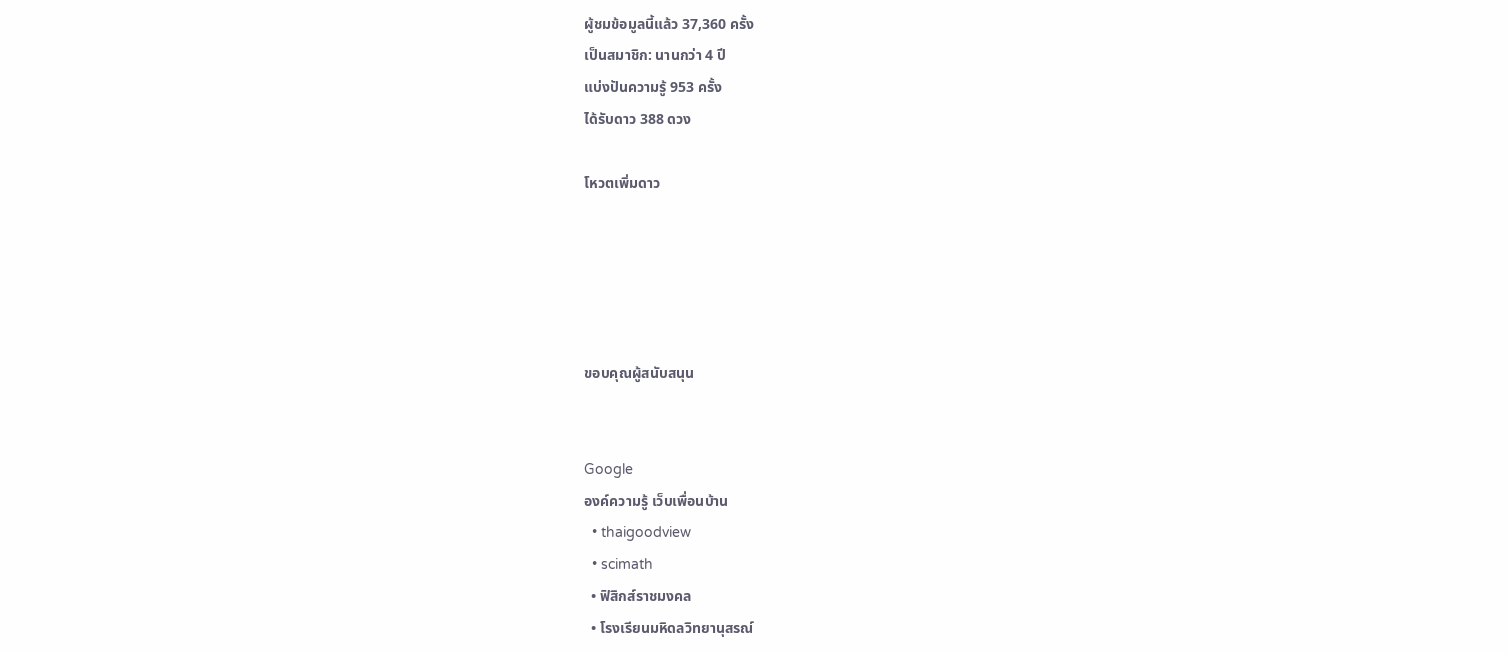ผู้ชมข้อมูลนี้แล้ว 37,360 ครั้ง
เป็นสมาชิก: นานกว่า 4 ปี
แบ่งปันความรู้ 953 ครั้ง
ได้รับดาว 388 ดวง

โหวตเพิ่มดาว





ขอบคุณผู้สนับสนุน


Google
องค์ความรู้ เว็บเพื่อนบ้าน
  • thaigoodview
  • scimath
  • ฟิสิกส์ราชมงคล
  • โรงเรียนมหิดลวิทยานุสรณ์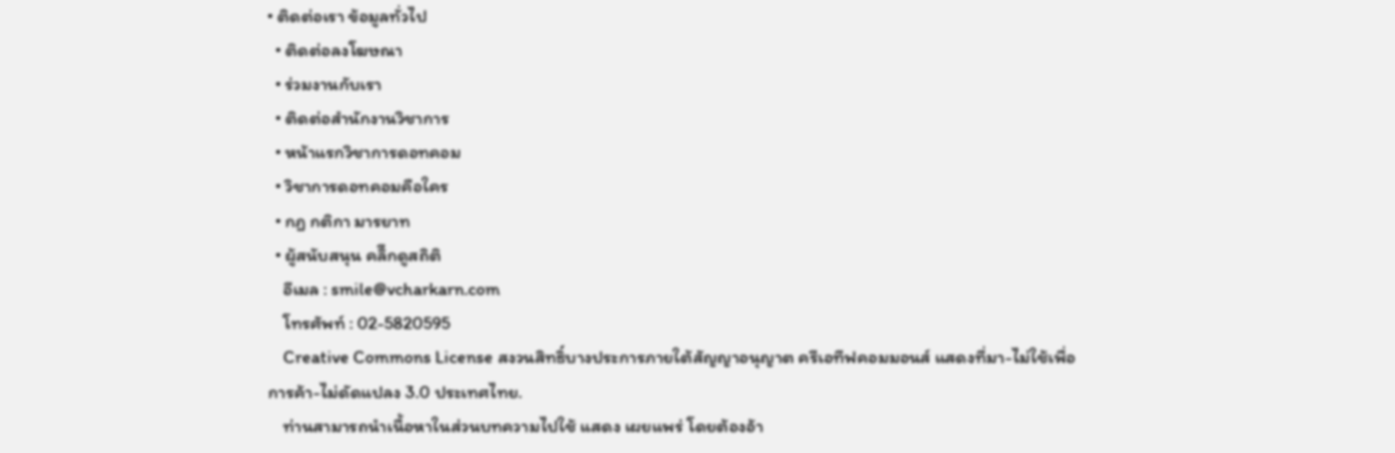• ติดต่อเรา ข้อมูลทั่วไป
  • ติดต่อลงโฆษณา
  • ร่วมงานกับเรา
  • ติดต่อสำนักงานวิชาการ
  • หน้าแรกวิชาการดอทคอม
  • วิชาการดอทคอมคือใคร
  • กฎ กติกา มารยาท
  • ผู้สนับสนุน คลิีกดูสถิติ
    อีเมล : smile@vcharkarn.com
    โทรศัพท์ : 02-5820595
    Creative Commons License สงวนสิทธิ์บางประการภายใต้สัญญาอนุญาต ครีเอทีฟคอมมอนส์ แสดงที่มา-ไม่ใช้เพื่อการค้า-ไม่ดัดแปลง 3.0 ประเทศไทย.
    ท่านสามารถนำเนื้อหาในส่วนบทความไปใช้ แสดง เผยแพร่ โดยต้องอ้า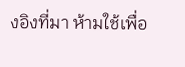งอิงที่มา ห้ามใช้เพื่อ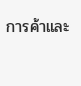การค้าและ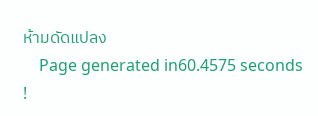ห้ามดัดแปลง
    Page generated in60.4575 seconds !